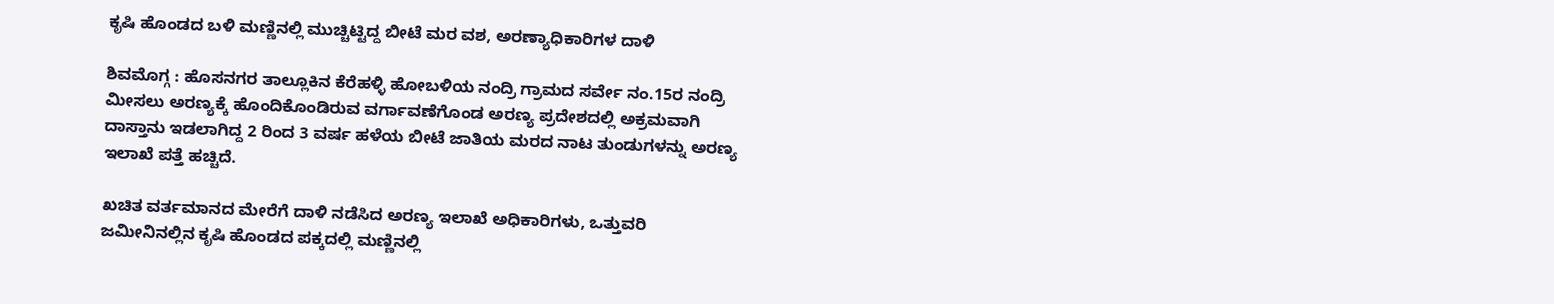ಕೃಷಿ ಹೊಂಡದ ಬಳಿ ಮಣ್ಣಿನಲ್ಲಿ ಮುಚ್ಚಿಟ್ಟಿದ್ದ ಬೀಟೆ ಮರ ವಶ, ಅರಣ್ಯಾಧಿಕಾರಿಗಳ ದಾಳಿ

ಶಿವಮೊಗ್ಗ : ಹೊಸನಗರ ತಾಲ್ಲೂಕಿನ ಕೆರೆಹಳ್ಳಿ ಹೋಬಳಿಯ ನಂದ್ರಿ ಗ್ರಾಮದ ಸರ್ವೇ ನಂ.15ರ ನಂದ್ರಿ ಮೀಸಲು ಅರಣ್ಯಕ್ಕೆ ಹೊಂದಿಕೊಂಡಿರುವ ವರ್ಗಾವಣೆಗೊಂಡ ಅರಣ್ಯ ಪ್ರದೇಶದಲ್ಲಿ ಅಕ್ರಮವಾಗಿ ದಾಸ್ತಾನು ಇಡಲಾಗಿದ್ದ 2 ರಿಂದ 3 ವರ್ಷ ಹಳೆಯ ಬೀಟೆ ಜಾತಿಯ ಮರದ ನಾಟ ತುಂಡುಗಳನ್ನು ಅರಣ್ಯ ಇಲಾಖೆ ಪತ್ತೆ ಹಚ್ಚಿದೆ.

ಖಚಿತ ವರ್ತಮಾನದ ಮೇರೆಗೆ ದಾಳಿ ನಡೆಸಿದ ಅರಣ್ಯ ಇಲಾಖೆ ಅಧಿಕಾರಿಗಳು, ಒತ್ತುವರಿ ಜಮೀನಿನಲ್ಲಿನ ಕೃಷಿ ಹೊಂಡದ ಪಕ್ಕದಲ್ಲಿ ಮಣ್ಣಿನಲ್ಲಿ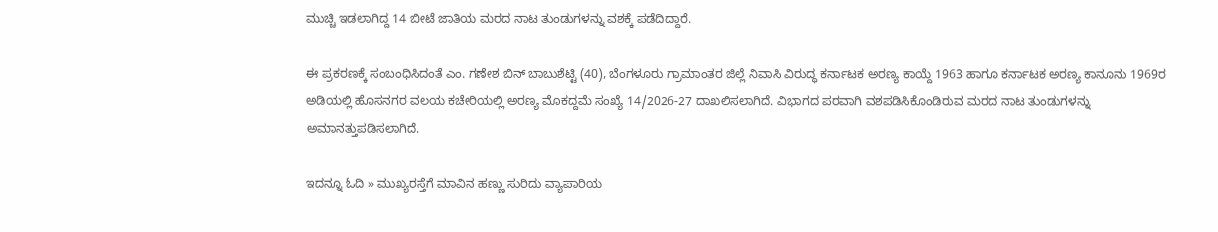ಮುಚ್ಚಿ ಇಡಲಾಗಿದ್ದ 14 ಬೀಟೆ ಜಾತಿಯ ಮರದ ನಾಟ ತುಂಡುಗಳನ್ನು ವಶಕ್ಕೆ ಪಡೆದಿದ್ದಾರೆ.

ಈ ಪ್ರಕರಣಕ್ಕೆ ಸಂಬಂಧಿಸಿದಂತೆ ಎಂ. ಗಣೇಶ ಬಿನ್ ಬಾಬುಶೆಟ್ಟಿ (40), ಬೆಂಗಳೂರು ಗ್ರಾಮಾಂತರ ಜಿಲ್ಲೆ ನಿವಾಸಿ ವಿರುದ್ಧ ಕರ್ನಾಟಕ ಅರಣ್ಯ ಕಾಯ್ದೆ 1963 ಹಾಗೂ ಕರ್ನಾಟಕ ಅರಣ್ಯ ಕಾನೂನು 1969ರ ಅಡಿಯಲ್ಲಿ ಹೊಸನಗರ ವಲಯ ಕಚೇರಿಯಲ್ಲಿ ಅರಣ್ಯ ಮೊಕದ್ದಮೆ ಸಂಖ್ಯೆ 14/2026-27 ದಾಖಲಿಸಲಾಗಿದೆ. ವಿಭಾಗದ ಪರವಾಗಿ ವಶಪಡಿಸಿಕೊಂಡಿರುವ ಮರದ ನಾಟ ತುಂಡುಗಳನ್ನು ಅಮಾನತ್ತುಪಡಿಸಲಾಗಿದೆ.

ಇದನ್ನೂ ಓದಿ » ಮುಖ್ಯರಸ್ತೆಗೆ ಮಾವಿನ ಹಣ್ಣು ಸುರಿದು ವ್ಯಾಪಾರಿಯ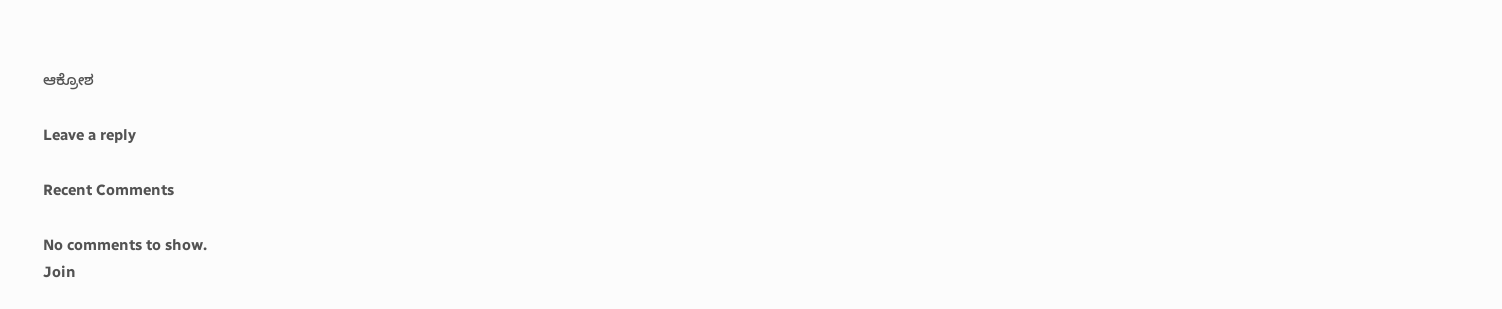ಆಕ್ರೋಶ

Leave a reply

Recent Comments

No comments to show.
Join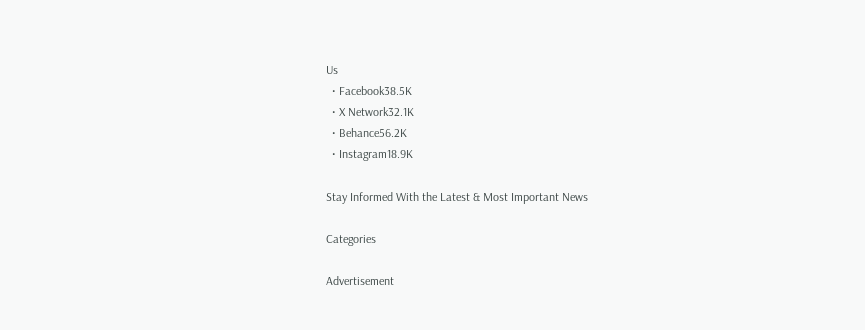Us
  • Facebook38.5K
  • X Network32.1K
  • Behance56.2K
  • Instagram18.9K

Stay Informed With the Latest & Most Important News

Categories

Advertisement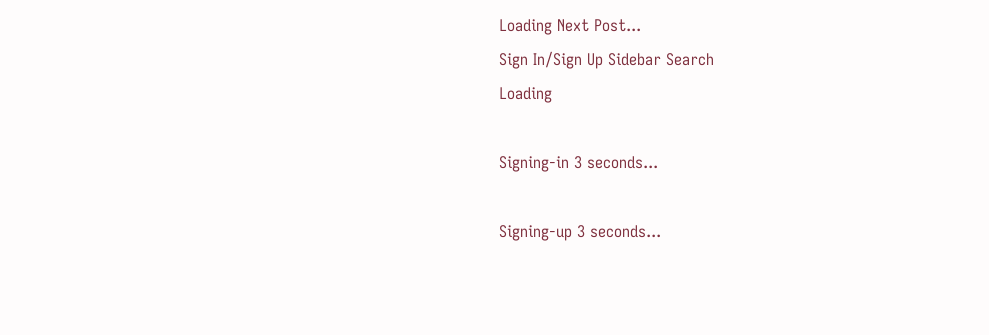Loading Next Post...
Sign In/Sign Up Sidebar Search
Loading

Signing-in 3 seconds...

Signing-up 3 seconds...